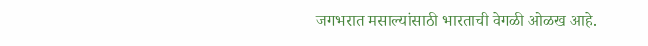जगभरात मसाल्यांसाठी भारताची वेगळी ओळख आहे.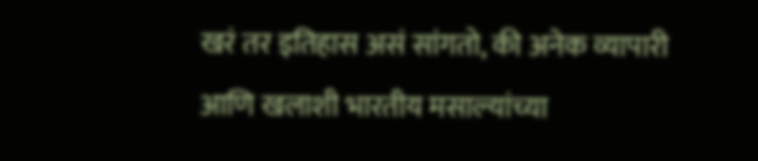खरं तर इतिहास असं सांगतो, की अनेक व्यापारी आणि खलाशी भारतीय मसाल्यांच्या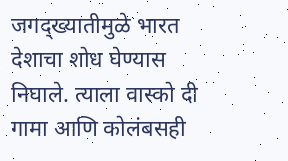जगद्ख्यातीमुळे भारत देशाचा शोध घेण्यास निघाले. त्याला वास्को दी गामा आणि कोलंबसही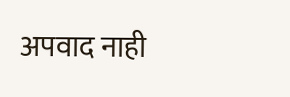अपवाद नाही